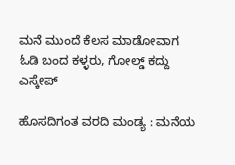ಮನೆ ಮುಂದೆ ಕೆಲಸ ಮಾಡೋವಾಗ ಓಡಿ ಬಂದ ಕಳ್ಳರು, ಗೋಲ್ಡ್‌ ಕದ್ದು ಎಸ್ಕೇಪ್‌

ಹೊಸದಿಗಂತ ವರದಿ ಮಂಡ್ಯ : ಮನೆಯ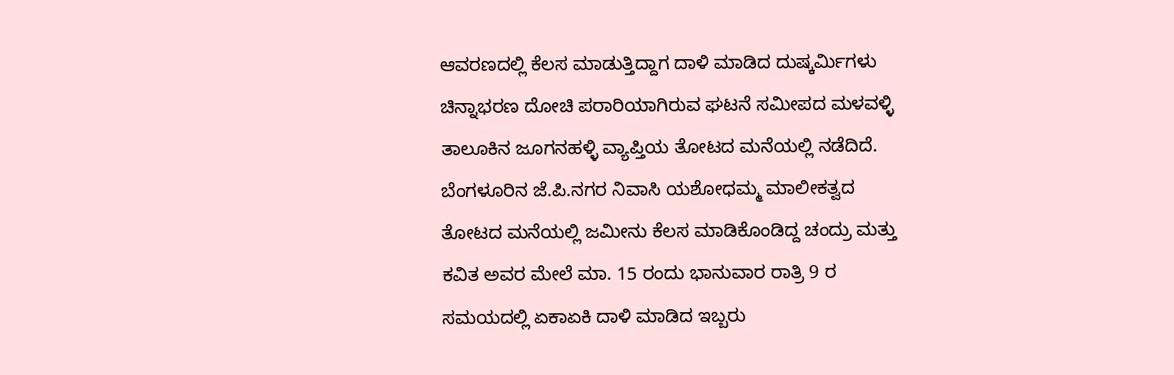ಆವರಣದಲ್ಲಿ ಕೆಲಸ ಮಾಡುತ್ತಿದ್ದಾಗ ದಾಳಿ ಮಾಡಿದ ದುಷ್ಕರ್ಮಿಗಳು ಚಿನ್ನಾಭರಣ ದೋಚಿ ಪರಾರಿಯಾಗಿರುವ ಘಟನೆ ಸಮೀಪದ ಮಳವಳ್ಳಿ ತಾಲೂಕಿನ ಜೂಗನಹಳ್ಳಿ ವ್ಯಾಪ್ತಿಯ ತೋಟದ ಮನೆಯಲ್ಲಿ ನಡೆದಿದೆ. ಬೆಂಗಳೂರಿನ ಜೆ.ಪಿ.ನಗರ ನಿವಾಸಿ ಯಶೋಧಮ್ಮ ಮಾಲೀಕತ್ವದ ತೋಟದ ಮನೆಯಲ್ಲಿ ಜಮೀನು ಕೆಲಸ ಮಾಡಿಕೊಂಡಿದ್ದ ಚಂದ್ರು ಮತ್ತು ಕವಿತ ಅವರ ಮೇಲೆ ಮಾ. 15 ರಂದು ಭಾನುವಾರ ರಾತ್ರಿ 9 ರ ಸಮಯದಲ್ಲಿ ಏಕಾಏಕಿ ದಾಳಿ ಮಾಡಿದ ಇಬ್ಬರು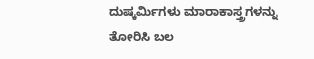ದುಷ್ಕರ್ಮಿಗಳು ಮಾರಾಕಾಸ್ತ್ರಗಳನ್ನು ತೋರಿಸಿ ಬಲ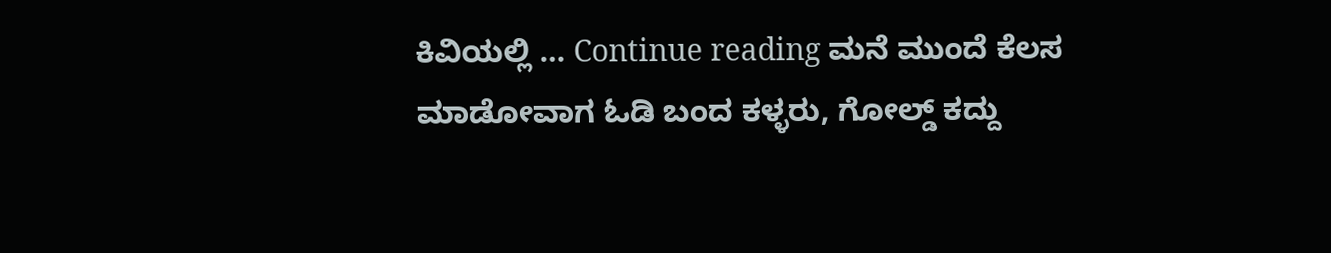ಕಿವಿಯಲ್ಲಿ … Continue reading ಮನೆ ಮುಂದೆ ಕೆಲಸ ಮಾಡೋವಾಗ ಓಡಿ ಬಂದ ಕಳ್ಳರು, ಗೋಲ್ಡ್‌ ಕದ್ದು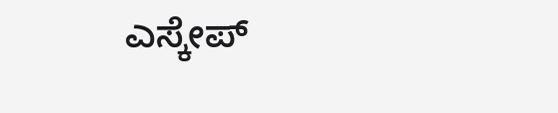ಎಸ್ಕೇಪ್‌